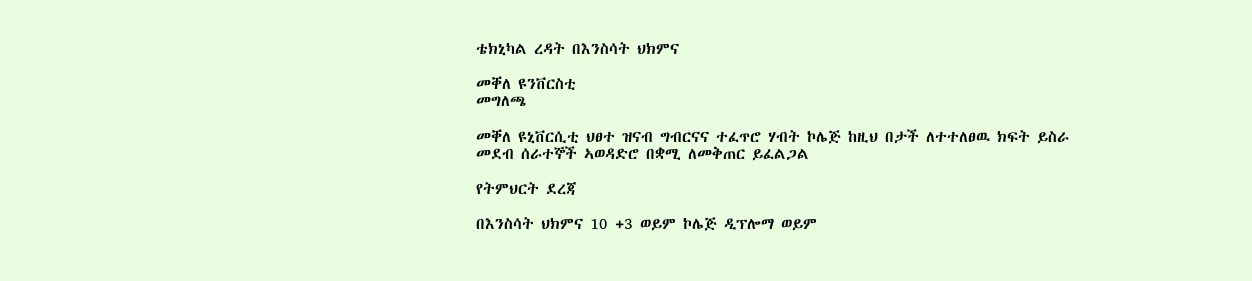ቴክኒካል ረዳት በእንስሳት ህክምና

መቐለ ዩንቨርስቲ
መግለጫ

መቐለ ዩኒቨርሲቲ ህፀተ ዝናብ ግብርናና ተፈጥሮ ሃብት ኮሌጅ ከዚህ በታች ለተተለፀዉ ክፍት ይስራ መደብ ሰራተኞች ኣወዳድሮ በቋሚ ለመቅጠር ይፈልጋል

የትምህርት ደረጃ

በእንስሳት ህክምና 10 +3 ወይም ኮሌጅ ዲፕሎማ ወይም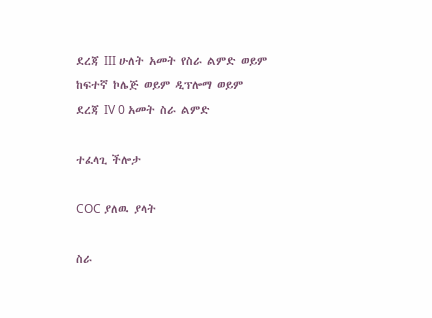ደረጃ III ሁለት አመት የስራ ልምድ ወይም ከፍተኛ ኮሌጅ ወይም ዲፕሎማ ወይም ደረጃ IV 0 አመት ስራ ልምድ

ተፈላጊ ችሎታ

COC ያለዉ ያላት

ስራ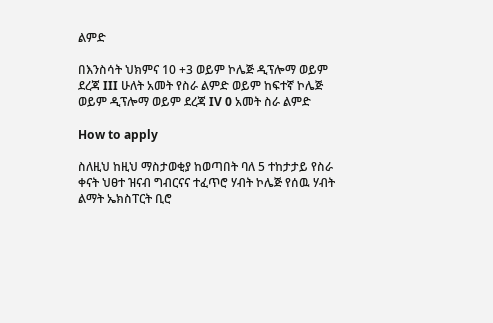ልምድ

በእንስሳት ህክምና 10 +3 ወይም ኮሌጅ ዲፕሎማ ወይም ደረጃ III ሁለት አመት የስራ ልምድ ወይም ከፍተኛ ኮሌጅ ወይም ዲፕሎማ ወይም ደረጃ IV 0 አመት ስራ ልምድ

How to apply

ስለዚህ ከዚህ ማስታወቂያ ከወጣበት ባለ 5 ተከታታይ የስራ ቀናት ህፀተ ዝናብ ግብርናና ተፈጥሮ ሃብት ኮሌጅ የሰዉ ሃብት ልማት ኤክስፐርት ቢሮ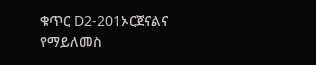ቁጥር D2-201ኦርጀናልና የማይለመስ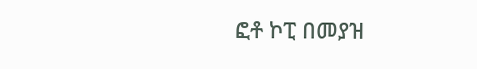ፎቶ ኮፒ በመያዝ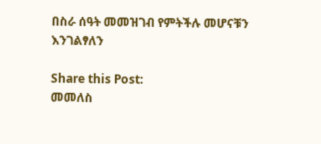በስራ ሰዓት መመዝገብ የምትችሉ መሆናቹን እንገልፃለን

Share this Post:
መመለስ